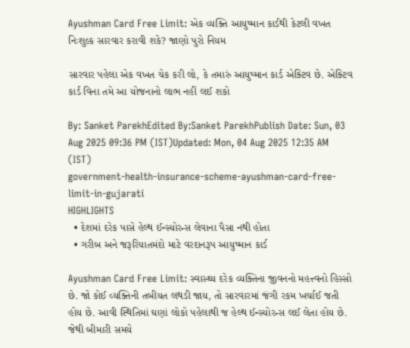Ayushman Card Free Limit: એક વ્યક્તિ આયુષ્માન કાર્ડથી કેટલી વખત નિઃશુલ્ક સારવાર કરાવી શકે? જાણો પુરો નિયમ

સારવાર પહેલા એક વખત ચેક કરી લો, કે તમારું આયુષ્માન કાર્ડ એક્ટિવ છે. એક્ટિવ કાર્ડ વિના તમે આ યોજનાનો લાભ નહીં લઈ શકો

By: Sanket ParekhEdited By:Sanket ParekhPublish Date: Sun, 03 Aug 2025 09:36 PM (IST)Updated: Mon, 04 Aug 2025 12:35 AM (IST)
government-health-insurance-scheme-ayushman-card-free-limit-in-gujarati
HIGHLIGHTS
  • દેશમાં દરેક પાસે હેલ્થ ઈન્સ્યોરન્સ લેવાના પૈસા નથી હોતા
  • ગરીબ અને જરૂરિયાતમંદો માટે વરદાનરૂપ આયુષ્માન કાર્ડ

Ayushman Card Free Limit: સ્વાસ્થ્ય દરેક વ્યક્તિના જીવનનો મહત્ત્વનો હિસ્સો છે. જો કોઈ વ્યક્તિની તબીયત લથડી જાય, તો સારવારમાં જંગી રકમ ખર્ચાઈ જતી હોય છે. આવી સ્થિતિમાં ઘણાં લોકો પહેલાથી જ હેલ્થ ઈન્સ્યોરન્સ લઈ લેતા હોય છે. જેથી બીમારી સમયે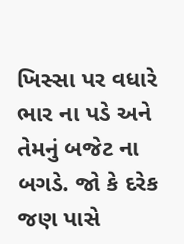ખિસ્સા પર વધારે ભાર ના પડે અને તેમનું બજેટ ના બગડે. જો કે દરેક જણ પાસે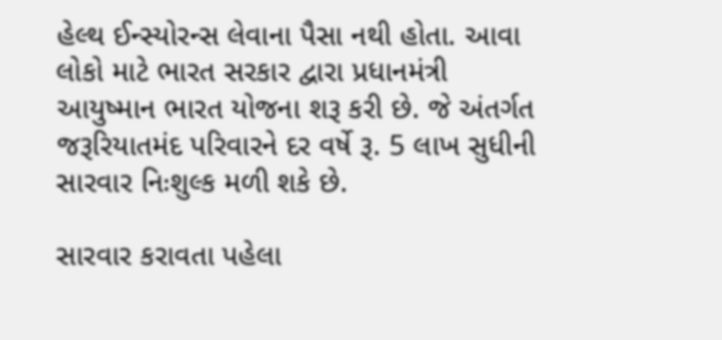હેલ્થ ઈન્સ્યોરન્સ લેવાના પૈસા નથી હોતા. આવા લોકો માટે ભારત સરકાર દ્વારા પ્રધાનમંત્રી આયુષ્માન ભારત યોજના શરૂ કરી છે. જે અંતર્ગત જરૂરિયાતમંદ પરિવારને દર વર્ષે રૂ. 5 લાખ સુધીની સારવાર નિઃશુલ્ક મળી શકે છે.

સારવાર કરાવતા પહેલા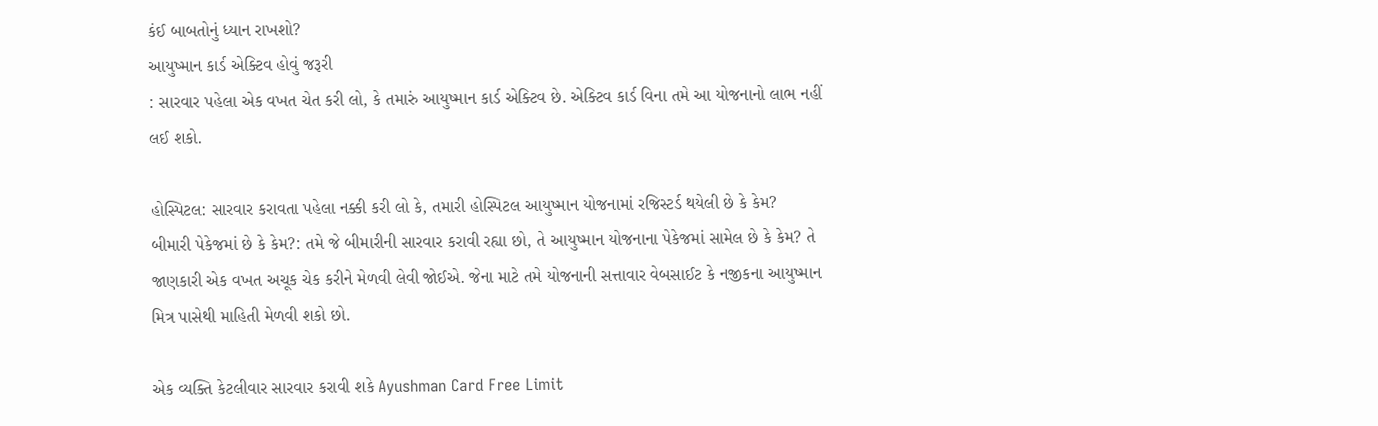કંઈ બાબતોનું ધ્યાન રાખશો?
આયુષ્માન કાર્ડ એક્ટિવ હોવું જરૂરી
: સારવાર પહેલા એક વખત ચેત કરી લો, કે તમારું આયુષ્માન કાર્ડ એક્ટિવ છે. એક્ટિવ કાર્ડ વિના તમે આ યોજનાનો લાભ નહીં લઈ શકો.

હોસ્પિટલ: સારવાર કરાવતા પહેલા નક્કી કરી લો કે, તમારી હોસ્પિટલ આયુષ્માન યોજનામાં રજિસ્ટર્ડ થયેલી છે કે કેમ?
બીમારી પેકેજમાં છે કે કેમ?: તમે જે બીમારીની સારવાર કરાવી રહ્યા છો, તે આયુષ્માન યોજનાના પેકેજમાં સામેલ છે કે કેમ? તે જાણકારી એક વખત અચૂક ચેક કરીને મેળવી લેવી જોઈએ. જેના માટે તમે યોજનાની સત્તાવાર વેબસાઈટ કે નજીકના આયુષ્માન મિત્ર પાસેથી માહિતી મેળવી શકો છો.

એક વ્યક્તિ કેટલીવાર સારવાર કરાવી શકે Ayushman Card Free Limit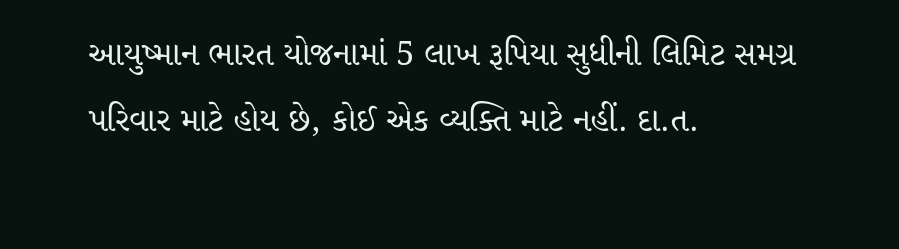આયુષ્માન ભારત યોજનામાં 5 લાખ રૂપિયા સુધીની લિમિટ સમગ્ર પરિવાર માટે હોય છે, કોઈ એક વ્યક્તિ માટે નહીં. દા.ત.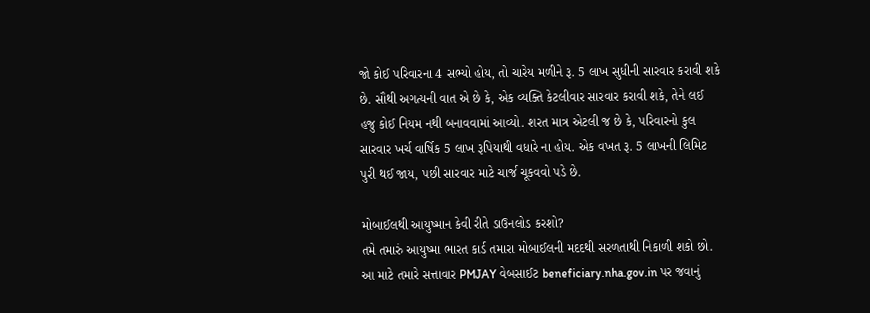જો કોઈ પરિવારના 4 સભ્યો હોય, તો ચારેય મળીને રૂ. 5 લાખ સુધીની સારવાર કરાવી શકે છે. સૌથી અગત્યની વાત એ છે કે, એક વ્યક્તિ કેટલીવાર સારવાર કરાવી શકે, તેને લઈ હજુ કોઈ નિયમ નથી બનાવવામાં આવ્યો. શરત માત્ર એટલી જ છે કે, પરિવારનો કુલ સારવાર ખર્ચ વાર્ષિક 5 લાખ રૂપિયાથી વધારે ના હોય. એક વખત રૂ. 5 લાખની લિમિટ પુરી થઈ જાય, પછી સારવાર માટે ચાર્જ ચૂકવવો પડે છે.

મોબાઈલથી આયુષ્માન કેવી રીતે ડાઉનલોડ કરશો?
તમે તમારું આયુષ્મા ભારત કાર્ડ તમારા મોબાઈલની મદદથી સરળતાથી નિકાળી શકો છો. આ માટે તમારે સત્તાવાર PMJAY વેબસાઈટ beneficiary.nha.gov.in પર જવાનું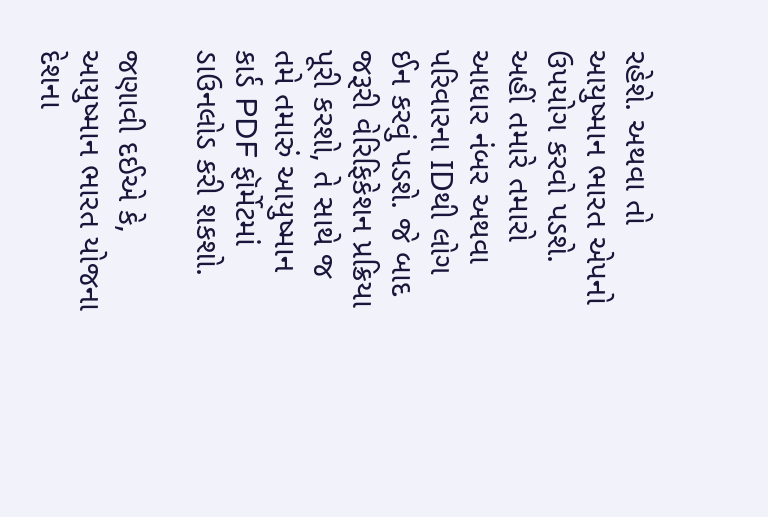રહેશે. અથવા તો આયુષ્માન ભારત એપનો ઉપયોગ કરવો પડશે. અહીં તમારે તમારો આધાર નંબર અથવા પરિવારના IDથી લોગ ઈન કરવું પડશે. જે બાદ જરૂરી વેરિફિકેશન પ્રક્રિયા પૂરી કરશો, તે સાથે જ તમે તમારું આયુષ્માન કાર્ડ PDF ફૉર્મેટમાં ડાઉનલોડ કરી શકશો.

જણાવી દઈએ કે, આયુષ્માન ભારત યોજના દેશના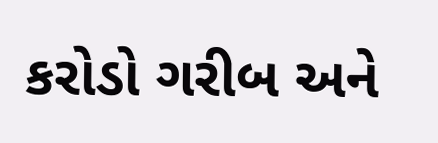કરોડો ગરીબ અને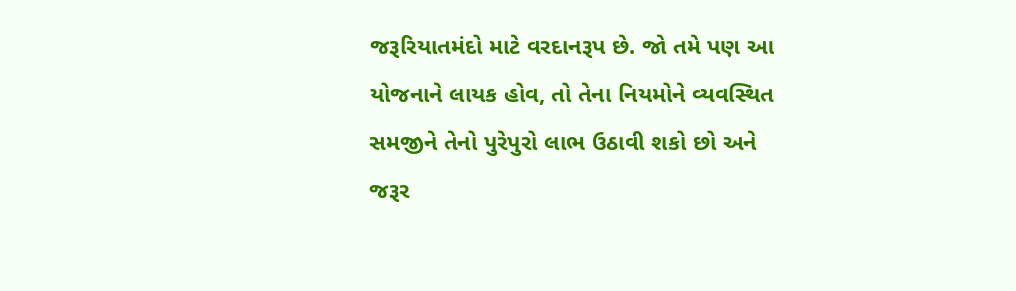જરૂરિયાતમંદો માટે વરદાનરૂપ છે. જો તમે પણ આ યોજનાને લાયક હોવ, તો તેના નિયમોને વ્યવસ્થિત સમજીને તેનો પુરેપુરો લાભ ઉઠાવી શકો છો અને જરૂર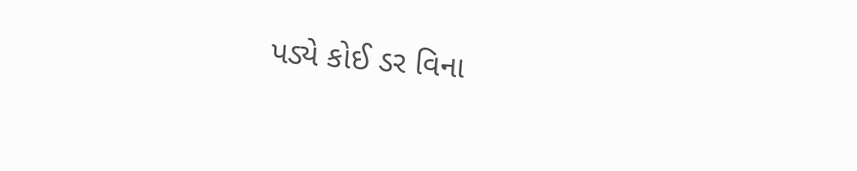પડ્યે કોઈ ડર વિના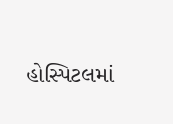હોસ્પિટલમાં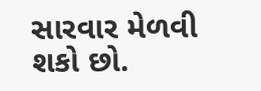સારવાર મેળવી શકો છો.